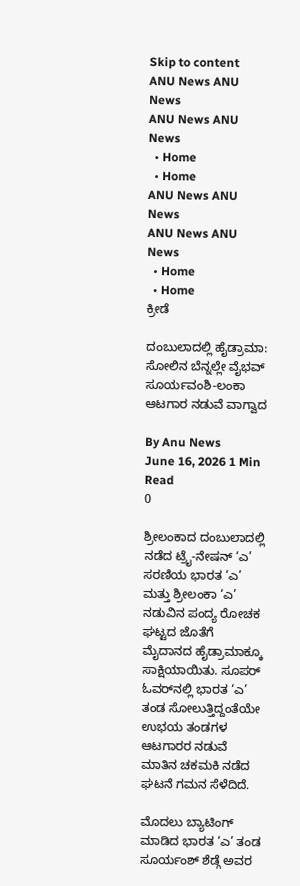Skip to content
ANU News ANU News
ANU News ANU News
  • Home
  • Home
ANU News ANU News
ANU News ANU News
  • Home
  • Home
ಕ್ರೀಡೆ

ದಂಬುಲಾದಲ್ಲಿ ಹೈಡ್ರಾಮಾ: ಸೋಲಿನ ಬೆನ್ನಲ್ಲೇ ವೈಭವ್ ಸೂರ್ಯವಂಶಿ-ಲಂಕಾ ಆಟಗಾರ ನಡುವೆ ವಾಗ್ವಾದ

By Anu News
June 16, 2026 1 Min Read
0

ಶ್ರೀಲಂಕಾದ ದಂಬುಲಾದಲ್ಲಿ ನಡೆದ ಟ್ರೈ-ನೇಷನ್ ‘ಎ’ ಸರಣಿಯ ಭಾರತ ‘ಎ’ ಮತ್ತು ಶ್ರೀಲಂಕಾ ‘ಎ’ ನಡುವಿನ ಪಂದ್ಯ ರೋಚಕ ಘಟ್ಟದ ಜೊತೆಗೆ ಮೈದಾನದ ಹೈಡ್ರಾಮಾಕ್ಕೂ ಸಾಕ್ಷಿಯಾಯಿತು. ಸೂಪರ್ ಓವರ್‌ನಲ್ಲಿ ಭಾರತ ‘ಎ’ ತಂಡ ಸೋಲುತ್ತಿದ್ದಂತೆಯೇ ಉಭಯ ತಂಡಗಳ ಆಟಗಾರರ ನಡುವೆ ಮಾತಿನ ಚಕಮಕಿ ನಡೆದ ಘಟನೆ ಗಮನ ಸೆಳೆದಿದೆ.

ಮೊದಲು ಬ್ಯಾಟಿಂಗ್ ಮಾಡಿದ ಭಾರತ ‘ಎ’ ತಂಡ ಸೂರ್ಯಂಶ್ ಶೆಡ್ಗೆ ಅವರ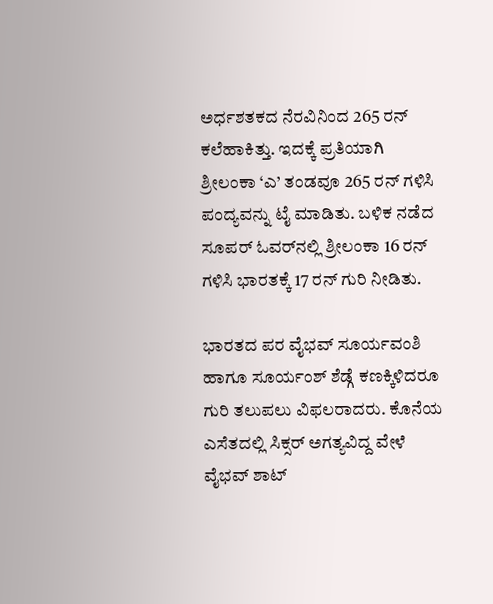ಅರ್ಧಶತಕದ ನೆರವಿನಿಂದ 265 ರನ್ ಕಲೆಹಾಕಿತ್ತು. ಇದಕ್ಕೆ ಪ್ರತಿಯಾಗಿ ಶ್ರೀಲಂಕಾ ‘ಎ’ ತಂಡವೂ 265 ರನ್ ಗಳಿಸಿ ಪಂದ್ಯವನ್ನು ಟೈ ಮಾಡಿತು. ಬಳಿಕ ನಡೆದ ಸೂಪರ್ ಓವರ್‌ನಲ್ಲಿ ಶ್ರೀಲಂಕಾ 16 ರನ್ ಗಳಿಸಿ ಭಾರತಕ್ಕೆ 17 ರನ್ ಗುರಿ ನೀಡಿತು.

ಭಾರತದ ಪರ ವೈಭವ್ ಸೂರ್ಯವಂಶಿ ಹಾಗೂ ಸೂರ್ಯಂಶ್ ಶೆಡ್ಗೆ ಕಣಕ್ಕಿಳಿದರೂ ಗುರಿ ತಲುಪಲು ವಿಫಲರಾದರು. ಕೊನೆಯ ಎಸೆತದಲ್ಲಿ ಸಿಕ್ಸರ್ ಅಗತ್ಯವಿದ್ದ ವೇಳೆ ವೈಭವ್ ಶಾಟ್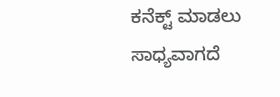ಕನೆಕ್ಟ್ ಮಾಡಲು ಸಾಧ್ಯವಾಗದೆ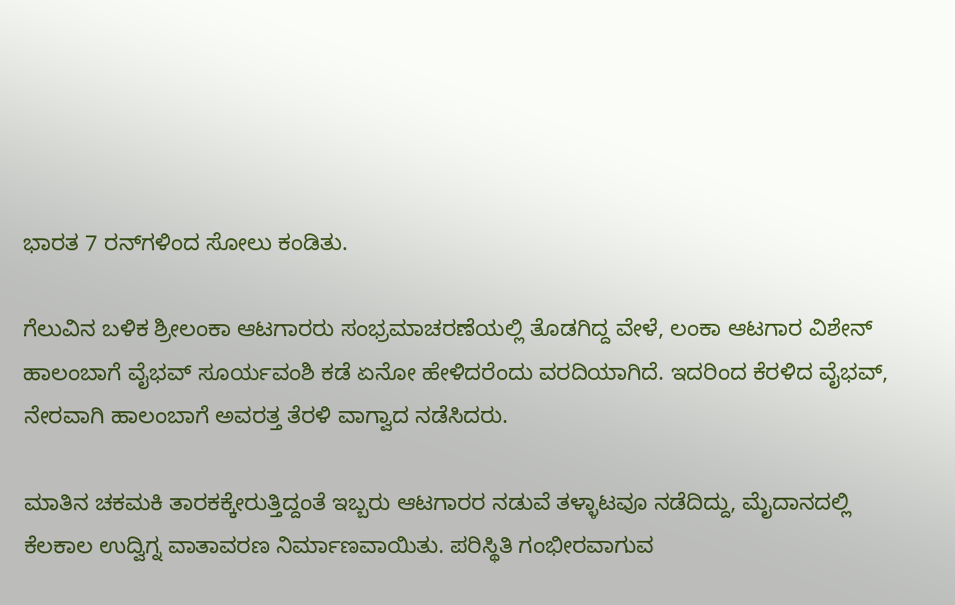ಭಾರತ 7 ರನ್‌ಗಳಿಂದ ಸೋಲು ಕಂಡಿತು.

ಗೆಲುವಿನ ಬಳಿಕ ಶ್ರೀಲಂಕಾ ಆಟಗಾರರು ಸಂಭ್ರಮಾಚರಣೆಯಲ್ಲಿ ತೊಡಗಿದ್ದ ವೇಳೆ, ಲಂಕಾ ಆಟಗಾರ ವಿಶೇನ್ ಹಾಲಂಬಾಗೆ ವೈಭವ್ ಸೂರ್ಯವಂಶಿ ಕಡೆ ಏನೋ ಹೇಳಿದರೆಂದು ವರದಿಯಾಗಿದೆ. ಇದರಿಂದ ಕೆರಳಿದ ವೈಭವ್, ನೇರವಾಗಿ ಹಾಲಂಬಾಗೆ ಅವರತ್ತ ತೆರಳಿ ವಾಗ್ವಾದ ನಡೆಸಿದರು.

ಮಾತಿನ ಚಕಮಕಿ ತಾರಕಕ್ಕೇರುತ್ತಿದ್ದಂತೆ ಇಬ್ಬರು ಆಟಗಾರರ ನಡುವೆ ತಳ್ಳಾಟವೂ ನಡೆದಿದ್ದು, ಮೈದಾನದಲ್ಲಿ ಕೆಲಕಾಲ ಉದ್ವಿಗ್ನ ವಾತಾವರಣ ನಿರ್ಮಾಣವಾಯಿತು. ಪರಿಸ್ಥಿತಿ ಗಂಭೀರವಾಗುವ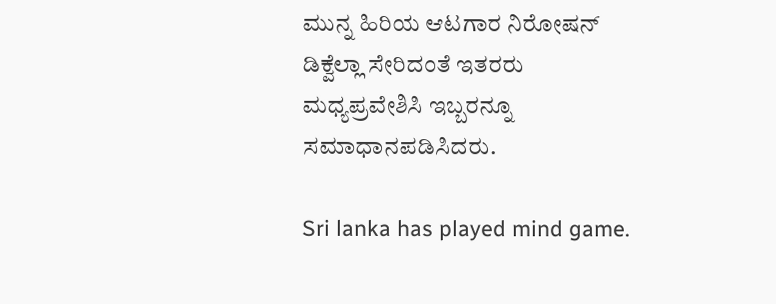ಮುನ್ನ ಹಿರಿಯ ಆಟಗಾರ ನಿರೋಷನ್ ಡಿಕ್ವೆಲ್ಲಾ ಸೇರಿದಂತೆ ಇತರರು ಮಧ್ಯಪ್ರವೇಶಿಸಿ ಇಬ್ಬರನ್ನೂ ಸಮಾಧಾನಪಡಿಸಿದರು.

Sri lanka has played mind game.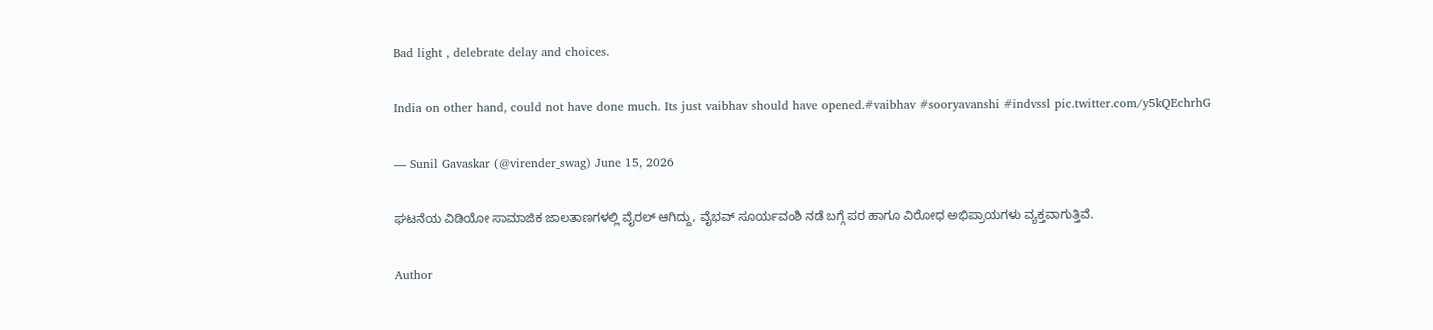Bad light , delebrate delay and choices.

India on other hand, could not have done much. Its just vaibhav should have opened.#vaibhav #sooryavanshi #indvssl pic.twitter.com/y5kQEchrhG

— Sunil Gavaskar (@virender_swag) June 15, 2026

ಘಟನೆಯ ವಿಡಿಯೋ ಸಾಮಾಜಿಕ ಜಾಲತಾಣಗಳಲ್ಲಿ ವೈರಲ್ ಆಗಿದ್ದು, ವೈಭವ್ ಸೂರ್ಯವಂಶಿ ನಡೆ ಬಗ್ಗೆ ಪರ ಹಾಗೂ ವಿರೋಧ ಅಭಿಪ್ರಾಯಗಳು ವ್ಯಕ್ತವಾಗುತ್ತಿವೆ.

Author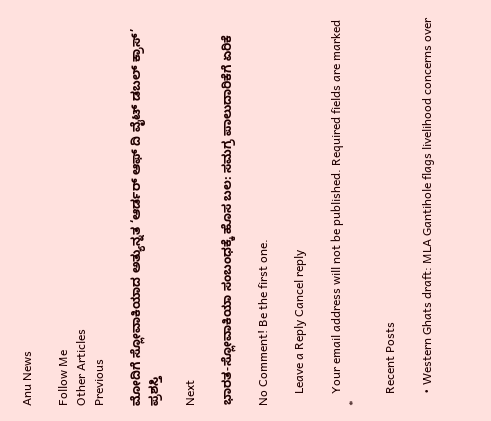Anu News

Follow Me
Other Articles
Previous

ಮೋದಿಗೆ ಸ್ಲೋವಾಕಿಯಾದ ಅತ್ಯುನ್ನತ ‘ಆರ್ಡರ್ ಆಫ್ ದಿ ವೈಟ್ ಡಬಲ್ ಕ್ರಾಸ್’ ಪ್ರಶಸ್ತಿ

Next

ಭಾರತ-ಸ್ಲೋವಾಕಿಯಾ ಸಂಬಂಧಕ್ಕೆ ಹೊಸ ಬಲ: ಸಮಗ್ರ ಪಾಲುದಾರಿಕೆಗೆ ಏರಿಕೆ

No Comment! Be the first one.

    Leave a Reply Cancel reply

    Your email address will not be published. Required fields are marked *

    Recent Posts

    • Western Ghats draft: MLA Gantihole flags livelihood concerns over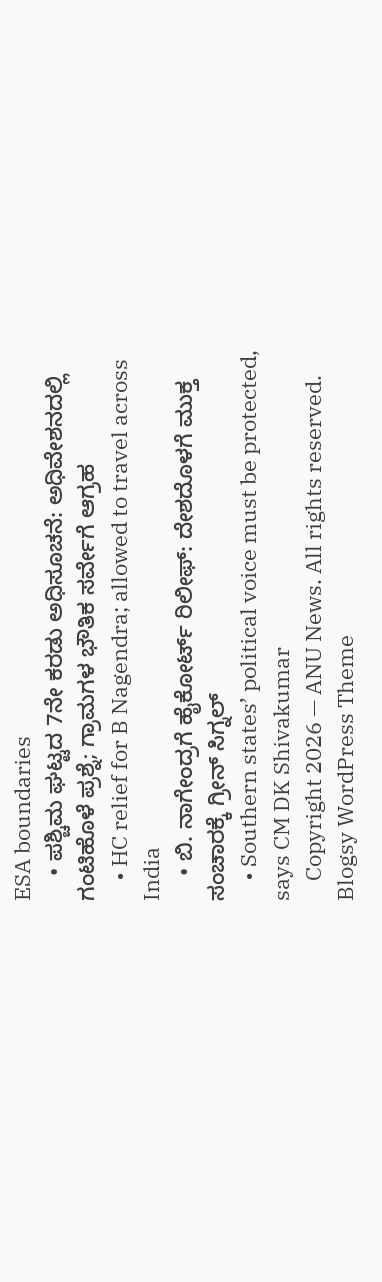ESA boundaries
    • ಪಶ್ಚಿಮ ಘಟ್ಟದ 7ನೇ ಕರಡು ಅಧಿಸೂಚನೆ: ಅಧಿವೇಶನದಲ್ಲಿ ಗಂಟಿಹೊಳೆ ಪ್ರಶ್ನೆ; ಗ್ರಾಮಗಳ ಭೌತಿಕ ಸರ್ವೇಗೆ ಆಗ್ರಹ
    • HC relief for B Nagendra; allowed to travel across India
    • ಬಿ. ನಾಗೇಂದ್ರಗೆ ಹೈಕೋರ್ಟ್‌ ರಿಲೀಫ್: ದೇಶದೊಳಗೆ ಮುಕ್ತ ಸಂಚಾರಕ್ಕೆ ಗ್ರೀನ್ ಸಿಗ್ನಲ್
    • Southern states’ political voice must be protected, says CM DK Shivakumar
    Copyright 2026 — ANU News. All rights reserved. Blogsy WordPress Theme